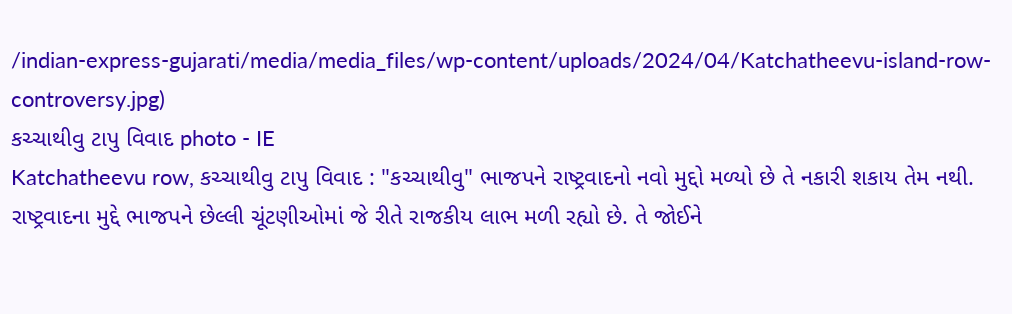/indian-express-gujarati/media/media_files/wp-content/uploads/2024/04/Katchatheevu-island-row-controversy.jpg)
કચ્ચાથીવુ ટાપુ વિવાદ photo - IE
Katchatheevu row, કચ્ચાથીવુ ટાપુ વિવાદ : "કચ્ચાથીવુ" ભાજપને રાષ્ટ્રવાદનો નવો મુદ્દો મળ્યો છે તે નકારી શકાય તેમ નથી. રાષ્ટ્રવાદના મુદ્દે ભાજપને છેલ્લી ચૂંટણીઓમાં જે રીતે રાજકીય લાભ મળી રહ્યો છે. તે જોઈને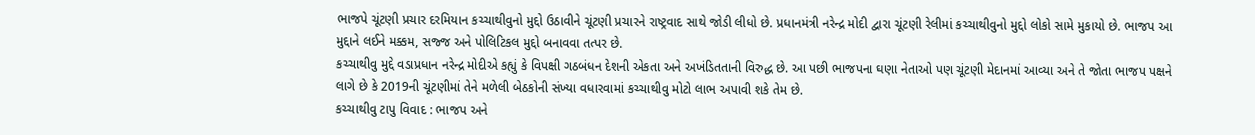ભાજપે ચૂંટણી પ્રચાર દરમિયાન કચ્ચાથીવુનો મુદ્દો ઉઠાવીને ચૂંટણી પ્રચારને રાષ્ટ્રવાદ સાથે જોડી લીધો છે. પ્રધાનમંત્રી નરેન્દ્ર મોદી દ્વારા ચૂંટણી રેલીમાં કચ્ચાથીવુનો મુદ્દો લોકો સામે મુકાયો છે. ભાજપ આ મુદ્દાને લઈને મક્કમ, સજ્જ અને પોલિટિકલ મુદ્દો બનાવવા તત્પર છે.
કચ્ચાથીવુ મુદ્દે વડાપ્રધાન નરેન્દ્ર મોદીએ કહ્યું કે વિપક્ષી ગઠબંધન દેશની એકતા અને અખંડિતતાની વિરુદ્ધ છે. આ પછી ભાજપના ઘણા નેતાઓ પણ ચૂંટણી મેદાનમાં આવ્યા અને તે જોતા ભાજપ પક્ષને લાગે છે કે 2019ની ચૂંટણીમાં તેને મળેલી બેઠકોની સંખ્યા વધારવામાં કચ્ચાથીવુ મોટો લાભ અપાવી શકે તેમ છે.
કચ્ચાથીવુ ટાપુ વિવાદ : ભાજપ અને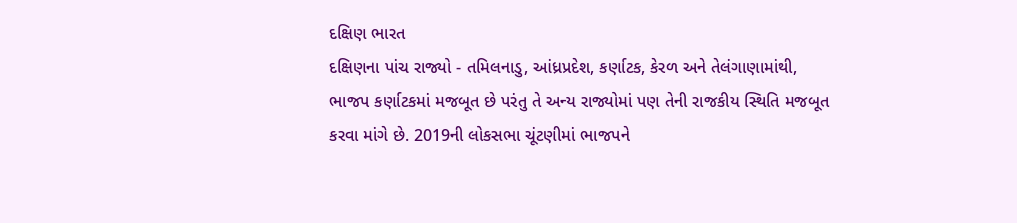દક્ષિણ ભારત
દક્ષિણના પાંચ રાજ્યો - તમિલનાડુ, આંધ્રપ્રદેશ, કર્ણાટક, કેરળ અને તેલંગાણામાંથી, ભાજપ કર્ણાટકમાં મજબૂત છે પરંતુ તે અન્ય રાજ્યોમાં પણ તેની રાજકીય સ્થિતિ મજબૂત કરવા માંગે છે. 2019ની લોકસભા ચૂંટણીમાં ભાજપને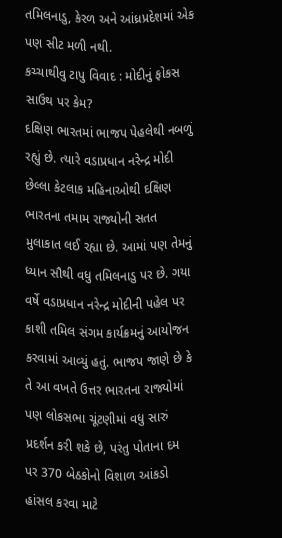તમિલનાડુ, કેરળ અને આંધ્રપ્રદેશમાં એક પણ સીટ મળી નથી.
કચ્ચાથીવુ ટાપુ વિવાદ : મોદીનું ફોકસ સાઉથ પર કેમ?
દક્ષિણ ભારતમાં ભાજપ પેહલેથી નબળું રહ્યું છે. ત્યારે વડાપ્રધાન નરેન્દ્ર મોદી છેલ્લા કેટલાક મહિનાઓથી દક્ષિણ ભારતના તમામ રાજ્યોની સતત મુલાકાત લઈ રહ્યા છે. આમાં પણ તેમનું ધ્યાન સૌથી વધુ તમિલનાડુ પર છે. ગયા વર્ષે વડાપ્રધાન નરેન્દ્ર મોદીની પહેલ પર કાશી તમિલ સંગમ કાર્યક્રમનું આયોજન કરવામાં આવ્યું હતું. ભાજપ જાણે છે કે તે આ વખતે ઉત્તર ભારતના રાજ્યોમાં પણ લોકસભા ચૂંટણીમાં વધુ સારું પ્રદર્શન કરી શકે છે, પરંતુ પોતાના દમ પર 370 બેઠકોનો વિશાળ આંકડો હાંસલ કરવા માટે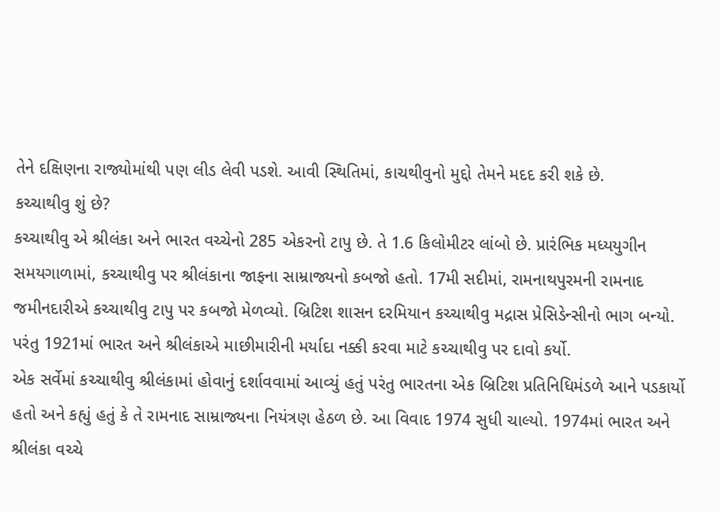તેને દક્ષિણના રાજ્યોમાંથી પણ લીડ લેવી પડશે. આવી સ્થિતિમાં, કાચથીવુનો મુદ્દો તેમને મદદ કરી શકે છે.
કચ્ચાથીવુ શું છે?
કચ્ચાથીવુ એ શ્રીલંકા અને ભારત વચ્ચેનો 285 એકરનો ટાપુ છે. તે 1.6 કિલોમીટર લાંબો છે. પ્રારંભિક મધ્યયુગીન સમયગાળામાં, કચ્ચાથીવુ પર શ્રીલંકાના જાફના સામ્રાજ્યનો કબજો હતો. 17મી સદીમાં, રામનાથપુરમની રામનાદ જમીનદારીએ કચ્ચાથીવુ ટાપુ પર કબજો મેળવ્યો. બ્રિટિશ શાસન દરમિયાન કચ્ચાથીવુ મદ્રાસ પ્રેસિડેન્સીનો ભાગ બન્યો. પરંતુ 1921માં ભારત અને શ્રીલંકાએ માછીમારીની મર્યાદા નક્કી કરવા માટે કચ્ચાથીવુ પર દાવો કર્યો.
એક સર્વેમાં કચ્ચાથીવુ શ્રીલંકામાં હોવાનું દર્શાવવામાં આવ્યું હતું પરંતુ ભારતના એક બ્રિટિશ પ્રતિનિધિમંડળે આને પડકાર્યો હતો અને કહ્યું હતું કે તે રામનાદ સામ્રાજ્યના નિયંત્રણ હેઠળ છે. આ વિવાદ 1974 સુધી ચાલ્યો. 1974માં ભારત અને શ્રીલંકા વચ્ચે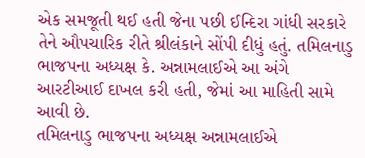એક સમજૂતી થઈ હતી જેના પછી ઈન્દિરા ગાંધી સરકારે તેને ઔપચારિક રીતે શ્રીલંકાને સોંપી દીધું હતું. તમિલનાડુ ભાજપના અધ્યક્ષ કે. અન્નામલાઈએ આ અંગે આરટીઆઈ દાખલ કરી હતી, જેમાં આ માહિતી સામે આવી છે.
તમિલનાડુ ભાજપના અધ્યક્ષ અન્નામલાઈએ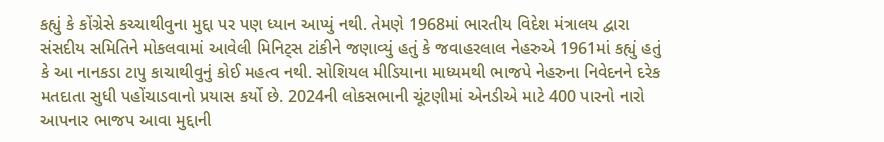કહ્યું કે કોંગ્રેસે કચ્ચાથીવુના મુદ્દા પર પણ ધ્યાન આપ્યું નથી. તેમણે 1968માં ભારતીય વિદેશ મંત્રાલય દ્વારા સંસદીય સમિતિને મોકલવામાં આવેલી મિનિટ્સ ટાંકીને જણાવ્યું હતું કે જવાહરલાલ નેહરુએ 1961માં કહ્યું હતું કે આ નાનકડા ટાપુ કાચાથીવુનું કોઈ મહત્વ નથી. સોશિયલ મીડિયાના માધ્યમથી ભાજપે નેહરુના નિવેદનને દરેક મતદાતા સુધી પહોંચાડવાનો પ્રયાસ કર્યો છે. 2024ની લોકસભાની ચૂંટણીમાં એનડીએ માટે 400 પારનો નારો આપનાર ભાજપ આવા મુદ્દાની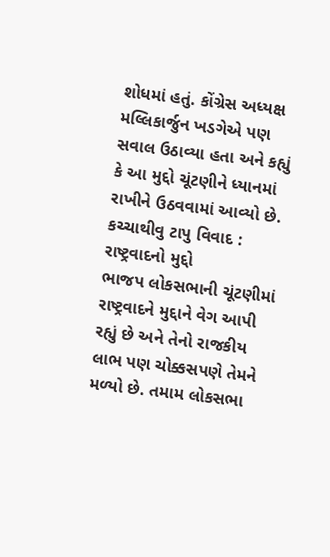શોધમાં હતું. કોંગ્રેસ અધ્યક્ષ મલ્લિકાર્જુન ખડગેએ પણ સવાલ ઉઠાવ્યા હતા અને કહ્યું કે આ મુદ્દો ચૂંટણીને ધ્યાનમાં રાખીને ઉઠવવામાં આવ્યો છે.
કચ્ચાથીવુ ટાપુ વિવાદ : રાષ્ટ્રવાદનો મુદ્દો
ભાજપ લોકસભાની ચૂંટણીમાં રાષ્ટ્રવાદને મુદ્દાને વેગ આપી રહ્યું છે અને તેનો રાજકીય લાભ પણ ચોક્કસપણે તેમને મળ્યો છે. તમામ લોકસભા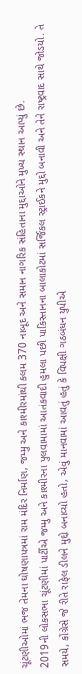ચૂંટણીઓમાં ભજ તેમના ઘોષણાપત્રમાં રામ મંદિર નિર્માણ, જમ્મુ અને કાશ્મીરમાંથી કલમ 370 નાબૂદ અને સમાન નાગરિક સંહિતાના મુદ્દાઓને મુખ્ય સ્થાન આપ્યું છે.
2019ની લોકસભા ચૂંટણીમાં પાર્ટીએ જમ્મુ અને કાશ્મીરના પુલવામામાં આતંકવાદી હુમલા પછી પાકિસ્તાનના બાલાકોટમાં સર્જિકલ સ્ટ્રાઈકને મુદ્દો બનાવી અને તેને રાષ્ટ્રવાદ સાથે જોડયો. તે સમયે, કોંગ્રેસે જે રીતે રાફેલ ડીલને મુદ્દો બનાવ્યો હતો, એવું માનવામાં આવતું હતું કે વિપક્ષી ગઠબંધન યુપીએ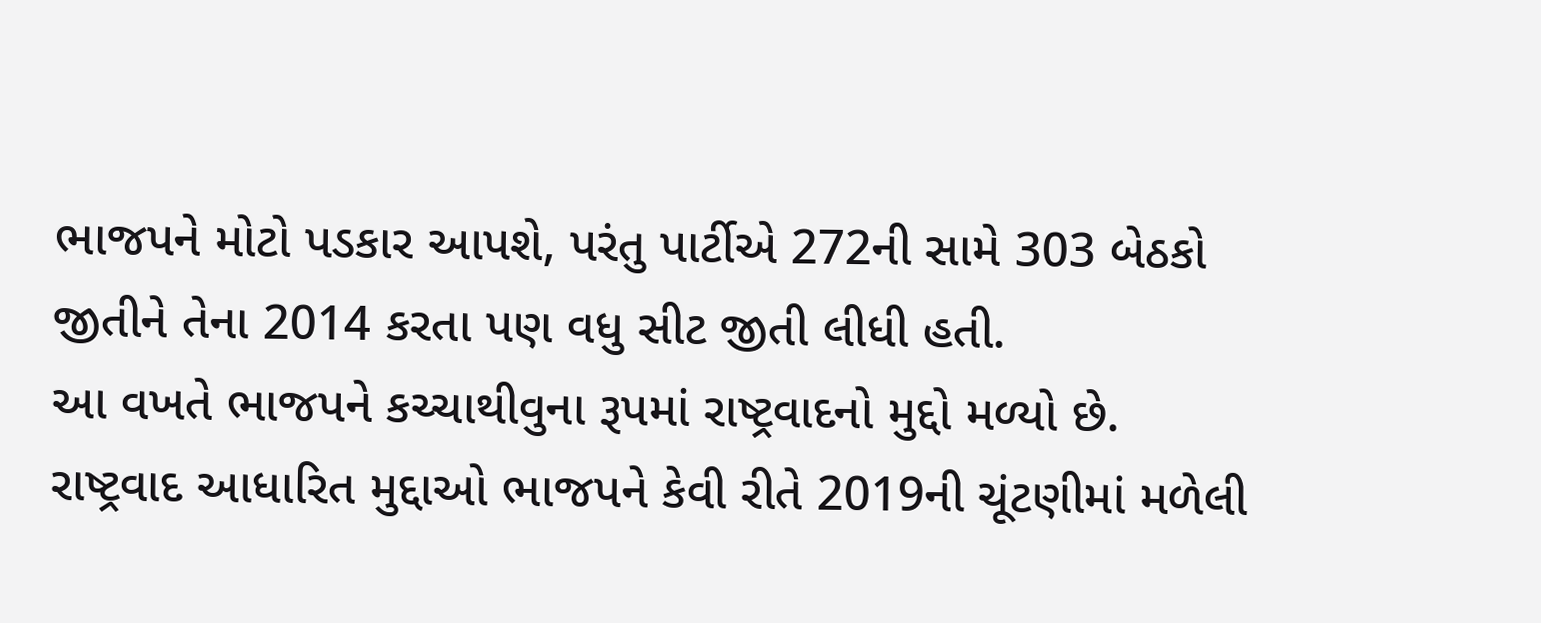ભાજપને મોટો પડકાર આપશે, પરંતુ પાર્ટીએ 272ની સામે 303 બેઠકો જીતીને તેના 2014 કરતા પણ વધુ સીટ જીતી લીધી હતી.
આ વખતે ભાજપને કચ્ચાથીવુના રૂપમાં રાષ્ટ્રવાદનો મુદ્દો મળ્યો છે. રાષ્ટ્રવાદ આધારિત મુદ્દાઓ ભાજપને કેવી રીતે 2019ની ચૂંટણીમાં મળેલી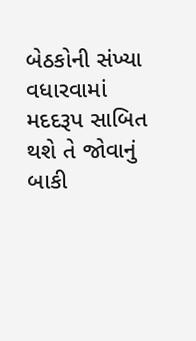બેઠકોની સંખ્યા વધારવામાં મદદરૂપ સાબિત થશે તે જોવાનું બાકી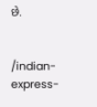છે.


/indian-express-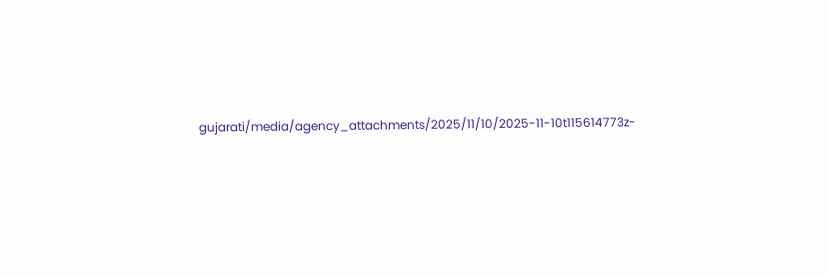gujarati/media/agency_attachments/2025/11/10/2025-11-10t115614773z-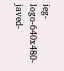ieg-logo-640x480-javed-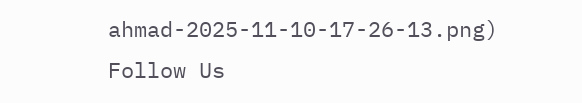ahmad-2025-11-10-17-26-13.png)
Follow Us